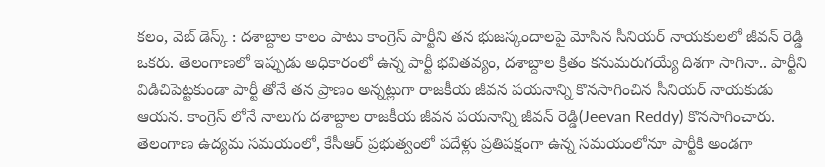కలం, వెబ్ డెస్క్ : దశాబ్దాల కాలం పాటు కాంగ్రెస్ పార్టీని తన భుజస్కందాలపై మోసిన సీనియర్ నాయకులలో జీవన్ రెడ్డి ఒకరు. తెలంగాణలో ఇప్పుడు అధికారంలో ఉన్న పార్టీ భవితవ్యం, దశాబ్దాల క్రితం కనుమరుగయ్యే దిశగా సాగినా.. పార్టీని విడిచిపెట్టకుండా పార్టీ తోనే తన ప్రాణం అన్నట్లుగా రాజకీయ జీవన పయనాన్ని కొనసాగించిన సీనియర్ నాయకుడు ఆయన. కాంగ్రెస్ లోనే నాలుగు దశాబ్దాల రాజకీయ జీవన పయనాన్ని జీవన్ రెడ్డి(Jeevan Reddy) కొనసాగించారు. తెలంగాణ ఉద్యమ సమయంలో, కేసీఆర్ ప్రభుత్వంలో పదేళ్లు ప్రతిపక్షంగా ఉన్న సమయంలోనూ పార్టీకి అండగా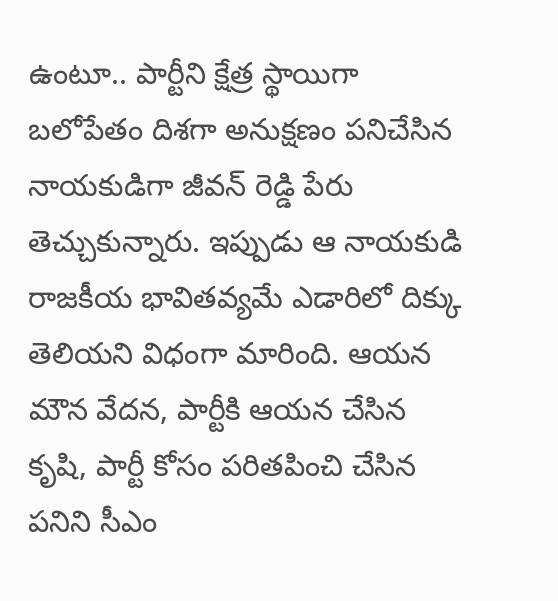ఉంటూ.. పార్టీని క్షేత్ర స్థాయిగా బలోపేతం దిశగా అనుక్షణం పనిచేసిన నాయకుడిగా జీవన్ రెడ్డి పేరు తెచ్చుకున్నారు. ఇప్పుడు ఆ నాయకుడి రాజకీయ భావితవ్యమే ఎడారిలో దిక్కు తెలియని విధంగా మారింది. ఆయన మౌన వేదన, పార్టీకి ఆయన చేసిన కృషి, పార్టీ కోసం పరితపించి చేసిన పనిని సీఎం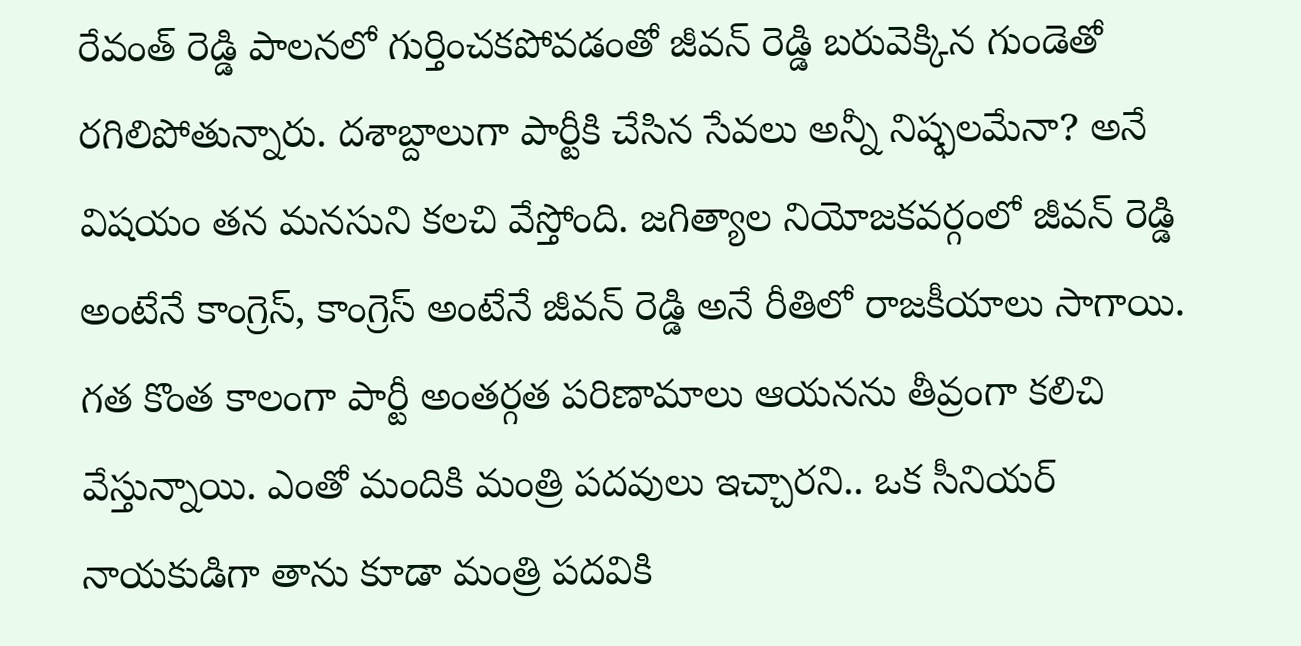రేవంత్ రెడ్డి పాలనలో గుర్తించకపోవడంతో జీవన్ రెడ్డి బరువెక్కిన గుండెతో రగిలిపోతున్నారు. దశాబ్దాలుగా పార్టీకి చేసిన సేవలు అన్నీ నిష్ఫలమేనా? అనే విషయం తన మనసుని కలచి వేస్తోంది. జగిత్యాల నియోజకవర్గంలో జీవన్ రెడ్డి అంటేనే కాంగ్రెస్, కాంగ్రెస్ అంటేనే జీవన్ రెడ్డి అనే రీతిలో రాజకీయాలు సాగాయి. గత కొంత కాలంగా పార్టీ అంతర్గత పరిణామాలు ఆయనను తీవ్రంగా కలిచి వేస్తున్నాయి. ఎంతో మందికి మంత్రి పదవులు ఇచ్చారని.. ఒక సీనియర్ నాయకుడిగా తాను కూడా మంత్రి పదవికి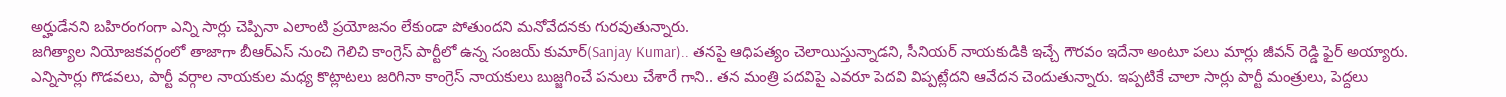అర్హుడేనని బహిరంగంగా ఎన్ని సార్లు చెప్పినా ఎలాంటి ప్రయోజనం లేకుండా పోతుందని మనోవేదనకు గురవుతున్నారు.
జగిత్యాల నియోజకవర్గంలో తాజాగా బీఆర్ఎస్ నుంచి గెలిచి కాంగ్రెస్ పార్టీలో ఉన్న సంజయ్ కుమార్(Sanjay Kumar).. తనపై ఆధిపత్యం చెలాయిస్తున్నాడని, సీనియర్ నాయకుడికి ఇచ్చే గౌరవం ఇదేనా అంటూ పలు మార్లు జీవన్ రెడ్డి ఫైర్ అయ్యారు. ఎన్నిసార్లు గొడవలు, పార్టీ వర్గాల నాయకుల మధ్య కొట్లాటలు జరిగినా కాంగ్రెస్ నాయకులు బుజ్జగించే పనులు చేశారే గాని.. తన మంత్రి పదవిపై ఎవరూ పెదవి విప్పట్లేదని ఆవేదన చెందుతున్నారు. ఇప్పటికే చాలా సార్లు పార్టీ మంత్రులు, పెద్దలు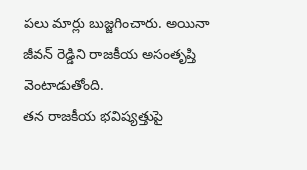పలు మార్లు బుజ్జగించారు. అయినా జీవన్ రెడ్డిని రాజకీయ అసంతృప్తి వెంటాడుతోంది.
తన రాజకీయ భవిష్యత్తుపై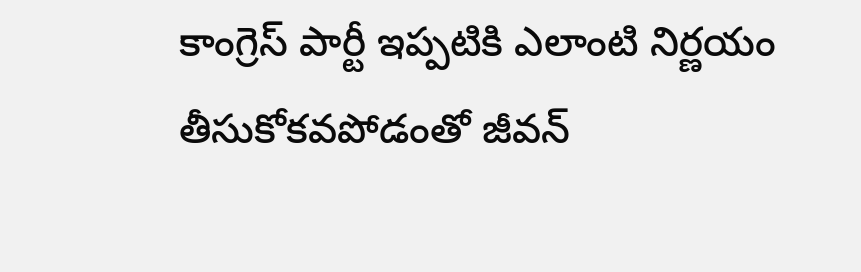కాంగ్రెస్ పార్టీ ఇప్పటికి ఎలాంటి నిర్ణయం తీసుకోకవపోడంతో జీవన్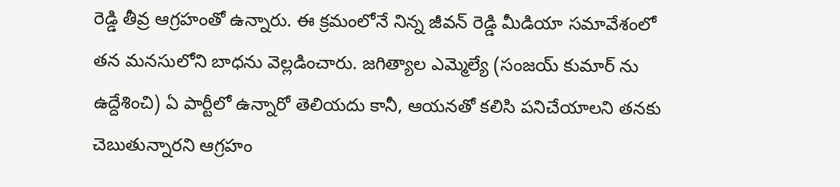రెడ్డి తీవ్ర ఆగ్రహంతో ఉన్నారు. ఈ క్రమంలోనే నిన్న జీవన్ రెడ్డి మీడియా సమావేశంలో తన మనసులోని బాధను వెల్లడించారు. జగిత్యాల ఎమ్మెల్యే (సంజయ్ కుమార్ ను ఉద్దేశించి) ఏ పార్టీలో ఉన్నారో తెలియదు కానీ, ఆయనతో కలిసి పనిచేయాలని తనకు చెబుతున్నారని ఆగ్రహం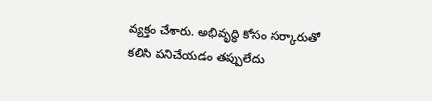వ్యక్తం చేశారు. అభివృద్ధి కోసం సర్కారుతో కలిసి పనిచేయడం తప్పులేదు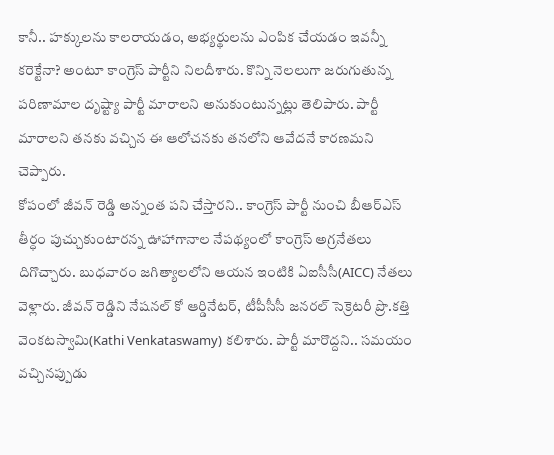కానీ.. హక్కులను కాలరాయడం, అభ్యర్థులను ఎంపిక చేయడం ఇవన్నీ కరెక్టేనా? అంటూ కాంగ్రెస్ పార్టీని నిలదీశారు. కొన్ని నెలలుగా జరుగుతున్న పరిణామాల దృష్ట్యా పార్టీ మారాలని అనుకుంటున్నట్లు తెలిపారు. పార్టీ మారాలని తనకు వచ్చిన ఈ ఆలోచనకు తనలోని ఆవేదనే కారణమని చెప్పారు.
కోపంలో జీవన్ రెడ్డి అన్నంత పని చేస్తారని.. కాంగ్రెస్ పార్టీ నుంచి బీఆర్ఎస్ తీర్ధం పుచ్చుకుంటారన్న ఊహాగానాల నేపథ్యంలో కాంగ్రెస్ అగ్రనేతలు దిగొచ్చారు. బుధవారం జగిత్యాలలోని ఆయన ఇంటికి ఏఐసీసీ(AICC) నేతలు వెళ్లారు. జీవన్ రెడ్డిని నేషనల్ కో ఆర్డినేటర్, టీపీసీసీ జనరల్ సెక్రెటరీ ప్రొ.కత్తి వెంకటస్వామి(Kathi Venkataswamy) కలిశారు. పార్టీ మారొద్దని.. సమయం వచ్చినప్పుడు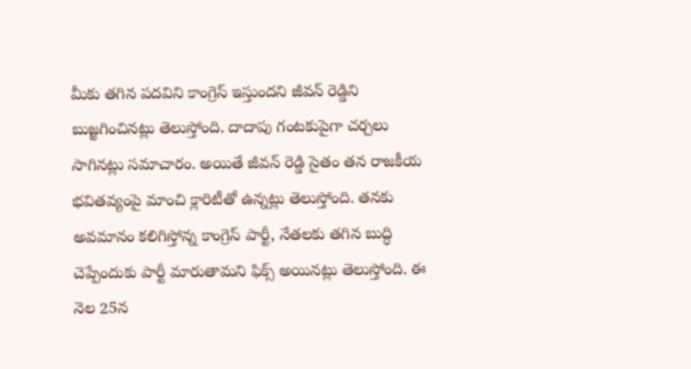మీకు తగిన పదవిని కాంగ్రెస్ ఇస్తుందని జీవన్ రెడ్డిని బుజ్జగించినట్లు తెలుస్తోంది. దాదాపు గంటకుపైగా చర్చలు సాగినట్లు సమాచారం. అయితే జీవన్ రెడ్డి సైతం తన రాజకీయ భవితవ్యంపై మాంచి క్లారిటీతో ఉన్నట్లు తెలుస్తోంది. తనకు అవమానం కలిగిస్తోన్న కాంగ్రెస్ పార్టీ, నేతలకు తగిన బుద్ధి చెప్పేందుకు పార్టీ మారుతామని ఫిక్స్ అయినట్లు తెలుస్తోంది. ఈ నెల 25న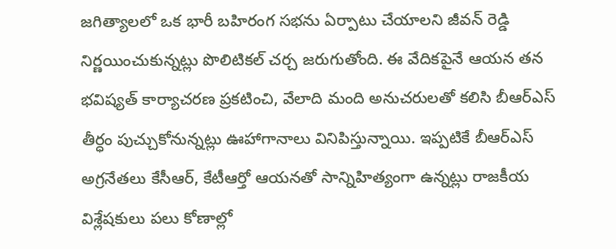జగిత్యాలలో ఒక భారీ బహిరంగ సభను ఏర్పాటు చేయాలని జీవన్ రెడ్డి నిర్ణయించుకున్నట్లు పొలిటికల్ చర్చ జరుగుతోంది. ఈ వేదికపైనే ఆయన తన భవిష్యత్ కార్యాచరణ ప్రకటించి, వేలాది మంది అనుచరులతో కలిసి బీఆర్ఎస్ తీర్ధం పుచ్చుకోనున్నట్లు ఊహాగానాలు వినిపిస్తున్నాయి. ఇప్పటికే బీఆర్ఎస్ అగ్రనేతలు కేసీఆర్, కేటీఆర్తో ఆయనతో సాన్నిహిత్యంగా ఉన్నట్లు రాజకీయ విశ్లేషకులు పలు కోణాల్లో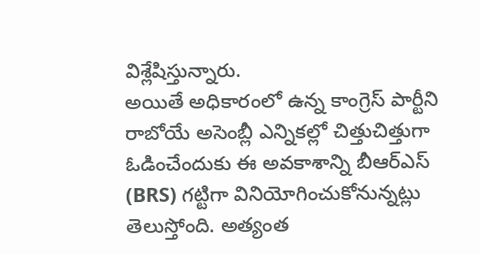విశ్లేషిస్తున్నారు.
అయితే అధికారంలో ఉన్న కాంగ్రెస్ పార్టీని రాబోయే అసెంబ్లీ ఎన్నికల్లో చిత్తుచిత్తుగా ఓడించేందుకు ఈ అవకాశాన్ని బీఆర్ఎస్ (BRS) గట్టిగా వినియోగించుకోనున్నట్లు తెలుస్తోంది. అత్యంత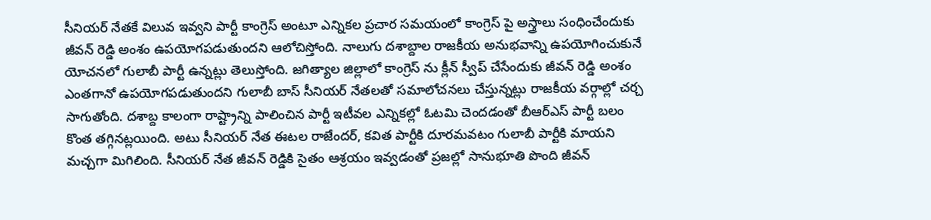సీనియర్ నేతకే విలువ ఇవ్వని పార్టీ కాంగ్రెస్ అంటూ ఎన్నికల ప్రచార సమయంలో కాంగ్రెస్ పై అస్త్రాలు సంధించేందుకు జీవన్ రెడ్డి అంశం ఉపయోగపడుతుందని ఆలోచిస్తోంది. నాలుగు దశాబ్దాల రాజకీయ అనుభవాన్ని ఉపయోగించుకునే యోచనలో గులాబీ పార్టీ ఉన్నట్లు తెలుస్తోంది. జగిత్యాల జిల్లాలో కాంగ్రెస్ ను క్లీన్ స్వీప్ చేసేందుకు జీవన్ రెడ్డి అంశం ఎంతగానో ఉపయోగపడుతుందని గులాబీ బాస్ సీనియర్ నేతలతో సమాలోచనలు చేస్తున్నట్లు రాజకీయ వర్గాల్లో చర్చ సాగుతోంది. దశాబ్ద కాలంగా రాష్ట్రాన్ని పాలించిన పార్టీ ఇటీవల ఎన్నికల్లో ఓటమి చెందడంతో బీఆర్ఎస్ పార్టీ బలం కొంత తగ్గినట్లయింది. అటు సీనియర్ నేత ఈటల రాజేందర్, కవిత పార్టీకి దూరమవటం గులాబీ పార్టీకి మాయని మచ్చగా మిగిలింది. సీనియర్ నేత జీవన్ రెడ్డికి సైతం ఆశ్రయం ఇవ్వడంతో ప్రజల్లో సానుభూతి పొంది జీవన్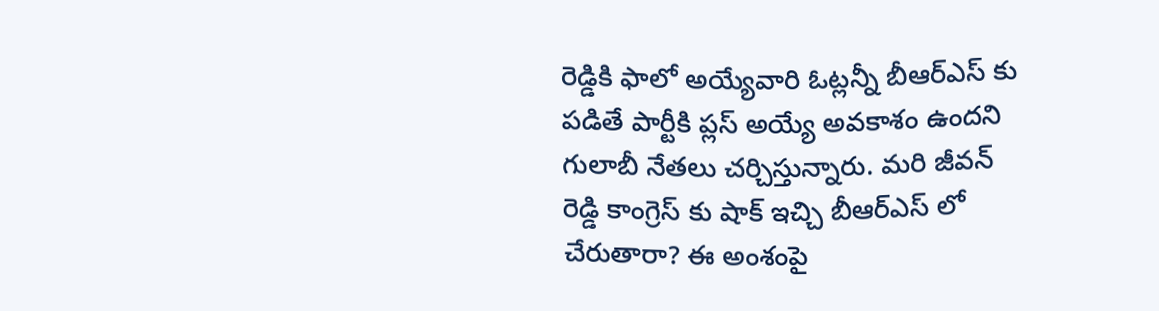రెడ్డికి ఫాలో అయ్యేవారి ఓట్లన్నీ బీఆర్ఎస్ కు పడితే పార్టీకి ప్లస్ అయ్యే అవకాశం ఉందని గులాబీ నేతలు చర్చిస్తున్నారు. మరి జీవన్ రెడ్డి కాంగ్రెస్ కు షాక్ ఇచ్చి బీఆర్ఎస్ లో చేరుతారా? ఈ అంశంపై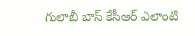గులాబీ బాస్ కేసీఆర్ ఎలాంటి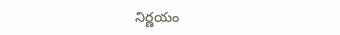నిర్ణయం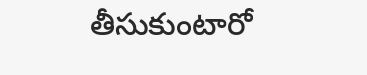తీసుకుంటారో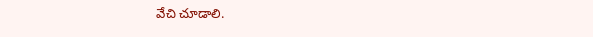వేచి చూడాలి.